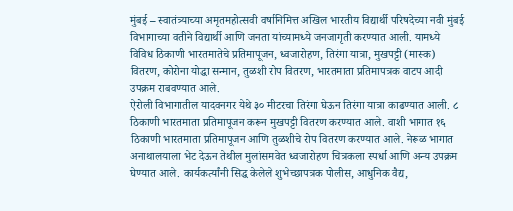मुंबई – स्वातंत्र्याच्या अमृतमहोत्सवी वर्षानिमित्त अखिल भारतीय विद्यार्थी परिषदेच्या नवी मुंबई विभागाच्या वतीने विद्यार्थी आणि जनता यांच्यामध्ये जनजागृती करण्यात आली. यामध्ये विविध ठिकाणी भारतमातेचे प्रतिमापूजन, ध्वजारोहण, तिरंगा यात्रा, मुखपट्टी (मास्क) वितरण, कोरोना योद्धा सन्मान, तुळशी रोप वितरण, भारतमाता प्रतिमापत्रक वाटप आदी उपक्रम राबवण्यात आले.
ऐरोली विभागातील यादवनगर येथे ३० मीटरचा तिरंगा घेऊन तिरंगा यात्रा काढण्यात आली. ८ ठिकाणी भारतमाता प्रतिमापूजन करून मुखपट्टी वितरण करण्यात आले. वाशी भागात १६ ठिकाणी भारतमाता प्रतिमापूजन आणि तुळशीचे रोप वितरण करण्यात आले. नेरूळ भागात अनाथालयाला भेट देऊन तेथील मुलांसमवेत ध्वजारोहण चित्रकला स्पर्धा आणि अन्य उपक्रम घेण्यात आले. कार्यकर्त्यांनी सिद्ध केलेले शुभेच्छापत्रक पोलीस, आधुनिक वैद्य,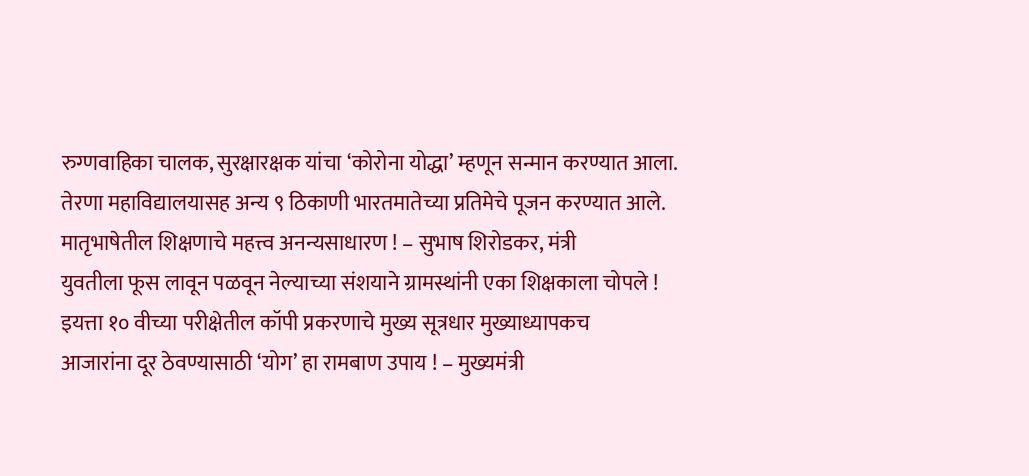रुग्णवाहिका चालक, सुरक्षारक्षक यांचा ‘कोरोना योद्धा’ म्हणून सन्मान करण्यात आला. तेरणा महाविद्यालयासह अन्य ९ ठिकाणी भारतमातेच्या प्रतिमेचे पूजन करण्यात आले.
मातृभाषेतील शिक्षणाचे महत्त्व अनन्यसाधारण ! – सुभाष शिरोडकर, मंत्री
युवतीला फूस लावून पळवून नेल्याच्या संशयाने ग्रामस्थांनी एका शिक्षकाला चोपले !
इयत्ता १० वीच्या परीक्षेतील कॉपी प्रकरणाचे मुख्य सूत्रधार मुख्याध्यापकच
आजारांना दूर ठेवण्यासाठी ‘योग’ हा रामबाण उपाय ! – मुख्यमंत्री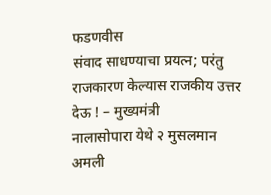फडणवीस
संवाद साधण्याचा प्रयत्न; परंतु राजकारण केल्यास राजकीय उत्तर देऊ ! – मुख्यमंत्री
नालासोपारा येथे २ मुसलमान अमली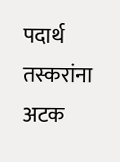पदार्थ तस्करांना अटक